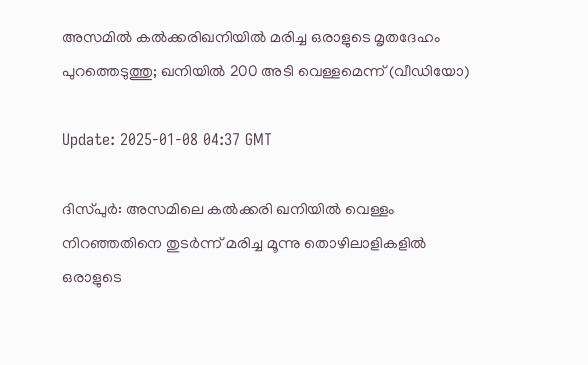അസമില്‍ കല്‍ക്കരിഖനിയില്‍ മരിച്ച ഒരാളുടെ മൃതദേഹം പുറത്തെടുത്തു; ഖനിയില്‍ 200 അടി വെള്ളമെന്ന് (വീഡിയോ)

Update: 2025-01-08 04:37 GMT

ദിസ്പുര്‍: അസമിലെ കല്‍ക്കരി ഖനിയില്‍ വെള്ളം നിറഞ്ഞതിനെ തുടര്‍ന്ന് മരിച്ച മൂന്നു തൊഴിലാളികളില്‍ ഒരാളുടെ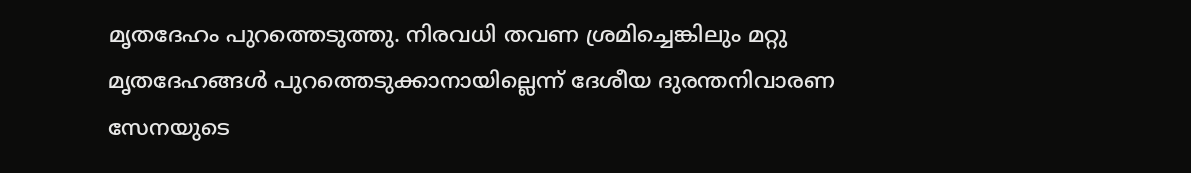മൃതദേഹം പുറത്തെടുത്തു. നിരവധി തവണ ശ്രമിച്ചെങ്കിലും മറ്റു മൃതദേഹങ്ങള്‍ പുറത്തെടുക്കാനായില്ലെന്ന് ദേശീയ ദുരന്തനിവാരണ സേനയുടെ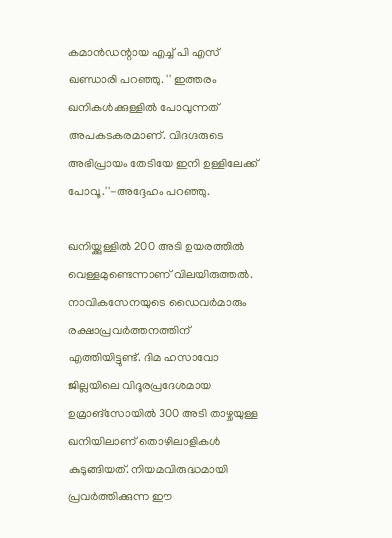കമാന്‍ഡന്റായ എച്ച് പി എസ് ഖണ്ഡാരി പറഞ്ഞു. '' ഇത്തരം ഖനികള്‍ക്കുള്ളില്‍ പോവുന്നത് അപകടകരമാണ്. വിദഗ്ദരുടെ അഭിപ്രായം തേടിയേ ഇനി ഉള്ളിലേക്ക് പോവൂ.''-അദ്ദേഹം പറഞ്ഞു.

ഖനിയ്ക്കുള്ളില്‍ 200 അടി ഉയരത്തില്‍ വെള്ളമുണ്ടെന്നാണ് വിലയിരുത്തല്‍. നാവികസേനയുടെ ഡൈവര്‍മാരും രക്ഷാപ്രവര്‍ത്തനത്തിന് എത്തിയിട്ടുണ്ട്. ദിമ ഹസാവോ ജില്ലയിലെ വിദൂരപ്രദേശമായ ഉമ്രാങ്‌സോയില്‍ 300 അടി താഴ്ചയുള്ള ഖനിയിലാണ് തൊഴിലാളികള്‍ കുടുങ്ങിയത്. നിയമവിരുദ്ധമായി പ്രവര്‍ത്തിക്കുന്ന ഈ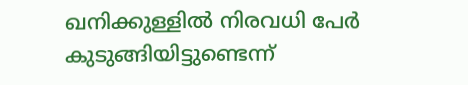ഖനിക്കുള്ളില്‍ നിരവധി പേര്‍ കുടുങ്ങിയിട്ടുണ്ടെന്ന്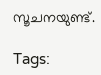സൂചനയുണ്ട്.

Tags: